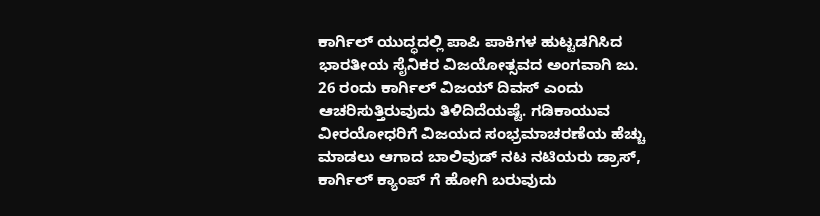ಕಾರ್ಗಿಲ್ ಯುದ್ಧದಲ್ಲಿ ಪಾಪಿ ಪಾಕಿಗಳ ಹುಟ್ಟಡಗಿಸಿದ ಭಾರತೀಯ ಸೈನಿಕರ ವಿಜಯೋತ್ಸವದ ಅಂಗವಾಗಿ ಜು. 26 ರಂದು ಕಾರ್ಗಿಲ್ ವಿಜಯ್ ದಿವಸ್ ಎಂದು ಆಚರಿಸುತ್ತಿರುವುದು ತಿಳಿದಿದೆಯಷ್ಟೆ. ಗಡಿಕಾಯುವ ವೀರಯೋಧರಿಗೆ ವಿಜಯದ ಸಂಭ್ರಮಾಚರಣೆಯ ಹೆಚ್ಚು ಮಾಡಲು ಆಗಾದ ಬಾಲಿವುಡ್ ನಟ ನಟಿಯರು ಡ್ರಾಸ್, ಕಾರ್ಗಿಲ್ ಕ್ಯಾಂಪ್ ಗೆ ಹೋಗಿ ಬರುವುದು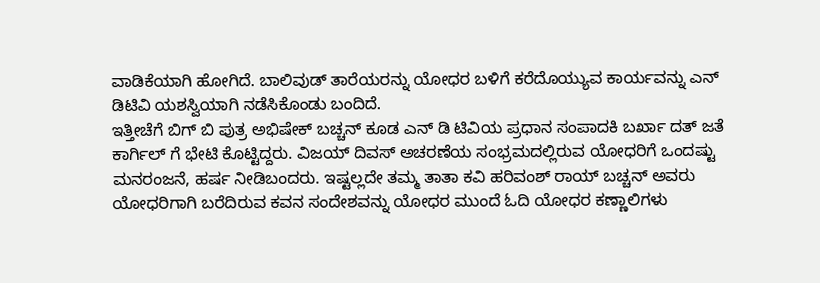ವಾಡಿಕೆಯಾಗಿ ಹೋಗಿದೆ. ಬಾಲಿವುಡ್ ತಾರೆಯರನ್ನು ಯೋಧರ ಬಳಿಗೆ ಕರೆದೊಯ್ಯುವ ಕಾರ್ಯವನ್ನು ಎನ್ ಡಿಟಿವಿ ಯಶಸ್ವಿಯಾಗಿ ನಡೆಸಿಕೊಂಡು ಬಂದಿದೆ.
ಇತ್ತೀಚೆಗೆ ಬಿಗ್ ಬಿ ಪುತ್ರ ಅಭಿಷೇಕ್ ಬಚ್ಚನ್ ಕೂಡ ಎನ್ ಡಿ ಟಿವಿಯ ಪ್ರಧಾನ ಸಂಪಾದಕಿ ಬರ್ಖಾ ದತ್ ಜತೆ ಕಾರ್ಗಿಲ್ ಗೆ ಭೇಟಿ ಕೊಟ್ಟಿದ್ದರು. ವಿಜಯ್ ದಿವಸ್ ಅಚರಣೆಯ ಸಂಭ್ರಮದಲ್ಲಿರುವ ಯೋಧರಿಗೆ ಒಂದಷ್ಟು ಮನರಂಜನೆ, ಹರ್ಷ ನೀಡಿಬಂದರು. ಇಷ್ಟಲ್ಲದೇ ತಮ್ಮ ತಾತಾ ಕವಿ ಹರಿವಂಶ್ ರಾಯ್ ಬಚ್ಚನ್ ಅವರು ಯೋಧರಿಗಾಗಿ ಬರೆದಿರುವ ಕವನ ಸಂದೇಶವನ್ನು ಯೋಧರ ಮುಂದೆ ಓದಿ ಯೋಧರ ಕಣ್ಣಾಲಿಗಳು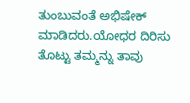ತುಂಬುವಂತೆ ಅಭಿಷೇಕ್ ಮಾಡಿದರು.ಯೋಧರ ದಿರಿಸು ತೊಟ್ಟು ತಮ್ಮನ್ನು ತಾವು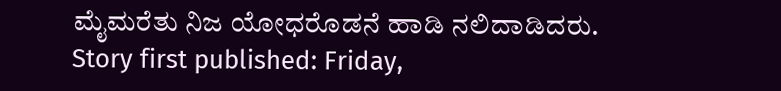ಮೈಮರೆತು ನಿಜ ಯೋಧರೊಡನೆ ಹಾಡಿ ನಲಿದಾಡಿದರು.
Story first published: Friday,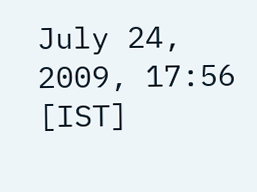July 24, 2009, 17:56 [IST]